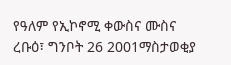የዓለም የኢኮኖሚ ቀውስና ሙስና
ረቡዕ፣ ግንቦት 26 2001ማስታወቂያ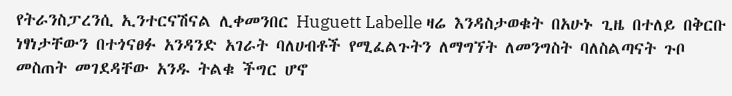የትራንስፓረንሲ ኢንተርናሽናል ሊቀመንበር Huguett Labelle ዛሬ እንዳስታወቁት በአሁኑ ጊዜ በተለይ በቅርቡ ነፃነታቸውን በተጎናፀፉ አንዳንድ አገራት ባለሀብቶች የሚፈልጉትን ለማግኘት ለመንግስት ባለስልጣናት ጉቦ መስጠት መገደዳቸው አንዱ ትልቁ ችግር ሆኖ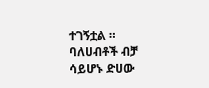ተገኝቷል ። ባለሀብቶች ብቻ ሳይሆኑ ድሀው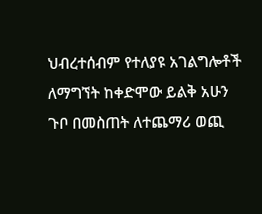ህብረተሰብም የተለያዩ አገልግሎቶች ለማግኘት ከቀድሞው ይልቅ አሁን ጉቦ በመስጠት ለተጨማሪ ወጪ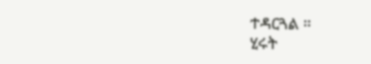ተዳርጓል ።
ሂሩት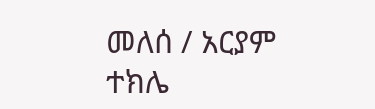መለሰ / አርያም ተክሌ